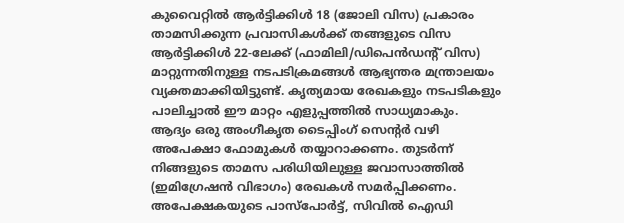കുവൈറ്റിൽ ആർട്ടിക്കിൾ 18 (ജോലി വിസ) പ്രകാരം താമസിക്കുന്ന പ്രവാസികൾക്ക് തങ്ങളുടെ വിസ ആർട്ടിക്കിൾ 22-ലേക്ക് (ഫാമിലി/ഡിപെൻഡന്റ് വിസ) മാറ്റുന്നതിനുള്ള നടപടിക്രമങ്ങൾ ആഭ്യന്തര മന്ത്രാലയം വ്യക്തമാക്കിയിട്ടുണ്ട്. കൃത്യമായ രേഖകളും നടപടികളും പാലിച്ചാൽ ഈ മാറ്റം എളുപ്പത്തിൽ സാധ്യമാകും.
ആദ്യം ഒരു അംഗീകൃത ടൈപ്പിംഗ് സെന്റർ വഴി അപേക്ഷാ ഫോമുകൾ തയ്യാറാക്കണം. തുടർന്ന് നിങ്ങളുടെ താമസ പരിധിയിലുള്ള ജവാസാത്തിൽ (ഇമിഗ്രേഷൻ വിഭാഗം) രേഖകൾ സമർപ്പിക്കണം. അപേക്ഷകയുടെ പാസ്പോർട്ട്, സിവിൽ ഐഡി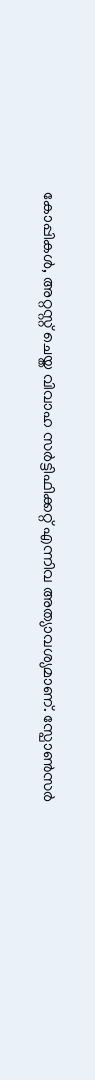കോപ്പികൾ, അറ്റസ്റ്റ് ചെയ്ത വിവാഹ സർട്ടിഫിക്കറ്റ് എന്നിവ അത്യാവശ്യമാണ്. സ്പോൺസർ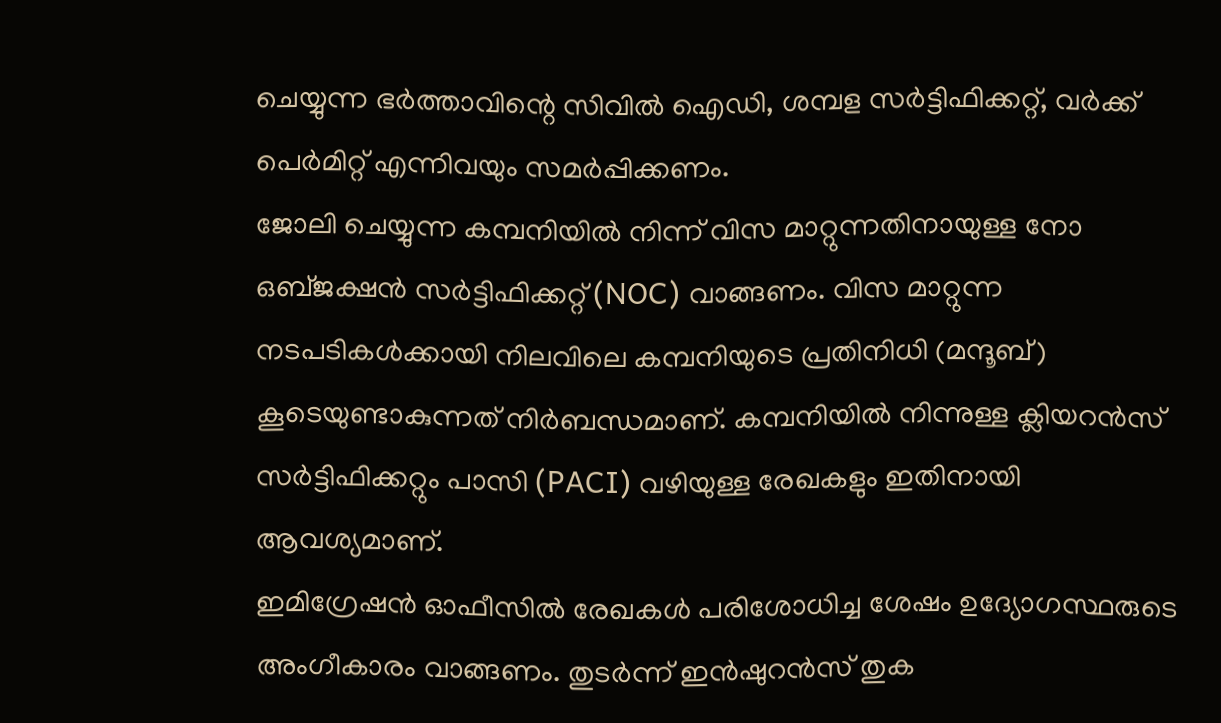ചെയ്യുന്ന ഭർത്താവിന്റെ സിവിൽ ഐഡി, ശമ്പള സർട്ടിഫിക്കറ്റ്, വർക്ക് പെർമിറ്റ് എന്നിവയും സമർപ്പിക്കണം.
ജോലി ചെയ്യുന്ന കമ്പനിയിൽ നിന്ന് വിസ മാറ്റുന്നതിനായുള്ള നോ ഒബ്ജക്ഷൻ സർട്ടിഫിക്കറ്റ് (NOC) വാങ്ങണം. വിസ മാറ്റുന്ന നടപടികൾക്കായി നിലവിലെ കമ്പനിയുടെ പ്രതിനിധി (മന്ദൂബ്) കൂടെയുണ്ടാകുന്നത് നിർബന്ധമാണ്. കമ്പനിയിൽ നിന്നുള്ള ക്ലിയറൻസ് സർട്ടിഫിക്കറ്റും പാസി (PACI) വഴിയുള്ള രേഖകളും ഇതിനായി ആവശ്യമാണ്.
ഇമിഗ്രേഷൻ ഓഫീസിൽ രേഖകൾ പരിശോധിച്ച ശേഷം ഉദ്യോഗസ്ഥരുടെ അംഗീകാരം വാങ്ങണം. തുടർന്ന് ഇൻഷുറൻസ് തുക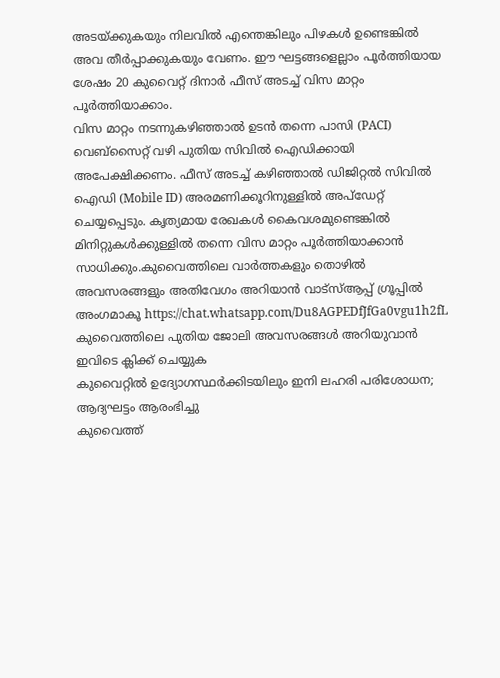അടയ്ക്കുകയും നിലവിൽ എന്തെങ്കിലും പിഴകൾ ഉണ്ടെങ്കിൽ അവ തീർപ്പാക്കുകയും വേണം. ഈ ഘട്ടങ്ങളെല്ലാം പൂർത്തിയായ ശേഷം 20 കുവൈറ്റ് ദിനാർ ഫീസ് അടച്ച് വിസ മാറ്റം പൂർത്തിയാക്കാം.
വിസ മാറ്റം നടന്നുകഴിഞ്ഞാൽ ഉടൻ തന്നെ പാസി (PACI) വെബ്സൈറ്റ് വഴി പുതിയ സിവിൽ ഐഡിക്കായി അപേക്ഷിക്കണം. ഫീസ് അടച്ച് കഴിഞ്ഞാൽ ഡിജിറ്റൽ സിവിൽ ഐഡി (Mobile ID) അരമണിക്കൂറിനുള്ളിൽ അപ്ഡേറ്റ് ചെയ്യപ്പെടും. കൃത്യമായ രേഖകൾ കൈവശമുണ്ടെങ്കിൽ മിനിറ്റുകൾക്കുള്ളിൽ തന്നെ വിസ മാറ്റം പൂർത്തിയാക്കാൻ സാധിക്കും.കുവൈത്തിലെ വാർത്തകളും തൊഴിൽ അവസരങ്ങളും അതിവേഗം അറിയാൻ വാട്സ്ആപ്പ് ഗ്രൂപ്പിൽ അംഗമാകൂ https://chat.whatsapp.com/Du8AGPEDfJfGa0vgu1h2fL
കുവൈത്തിലെ പുതിയ ജോലി അവസരങ്ങൾ അറിയുവാൻ ഇവിടെ ക്ലിക്ക് ചെയ്യുക
കുവൈറ്റിൽ ഉദ്യോഗസ്ഥർക്കിടയിലും ഇനി ലഹരി പരിശോധന; ആദ്യഘട്ടം ആരംഭിച്ചു
കുവൈത്ത്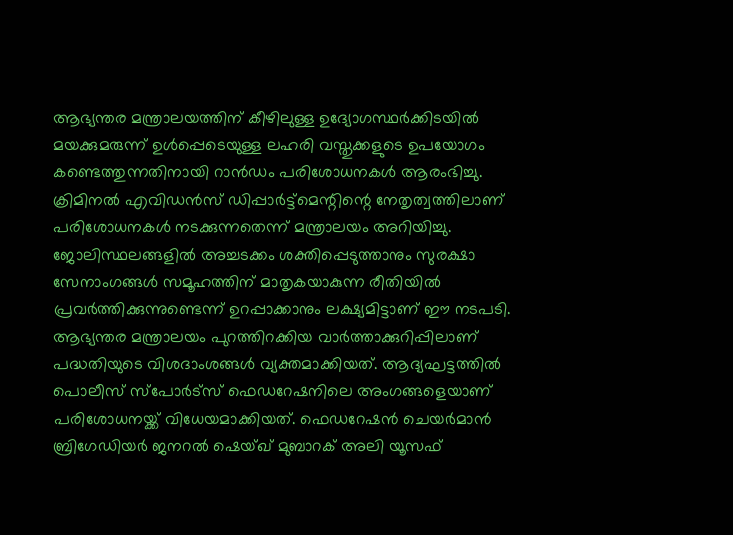ആഭ്യന്തര മന്ത്രാലയത്തിന് കീഴിലുള്ള ഉദ്യോഗസ്ഥർക്കിടയിൽ മയക്കുമരുന്ന് ഉൾപ്പെടെയുള്ള ലഹരി വസ്തുക്കളുടെ ഉപയോഗം കണ്ടെത്തുന്നതിനായി റാൻഡം പരിശോധനകൾ ആരംഭിച്ചു. ക്രിമിനൽ എവിഡൻസ് ഡിപ്പാർട്ട്മെന്റിന്റെ നേതൃത്വത്തിലാണ് പരിശോധനകൾ നടക്കുന്നതെന്ന് മന്ത്രാലയം അറിയിച്ചു. ജോലിസ്ഥലങ്ങളിൽ അച്ചടക്കം ശക്തിപ്പെടുത്താനും സുരക്ഷാ സേനാംഗങ്ങൾ സമൂഹത്തിന് മാതൃകയാകുന്ന രീതിയിൽ പ്രവർത്തിക്കുന്നുണ്ടെന്ന് ഉറപ്പാക്കാനും ലക്ഷ്യമിട്ടാണ് ഈ നടപടി. ആഭ്യന്തര മന്ത്രാലയം പുറത്തിറക്കിയ വാർത്താക്കുറിപ്പിലാണ് പദ്ധതിയുടെ വിശദാംശങ്ങൾ വ്യക്തമാക്കിയത്. ആദ്യഘട്ടത്തിൽ പൊലീസ് സ്പോർട്സ് ഫെഡറേഷനിലെ അംഗങ്ങളെയാണ് പരിശോധനയ്ക്ക് വിധേയമാക്കിയത്. ഫെഡറേഷൻ ചെയർമാൻ ബ്രിഗേഡിയർ ജനറൽ ഷെയ്ഖ് മുബാറക് അലി യൂസഫ്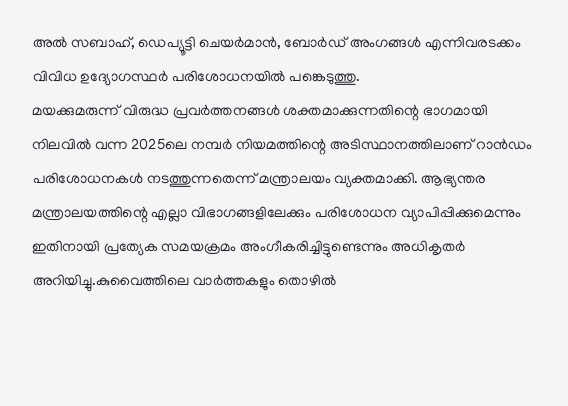അൽ സബാഹ്, ഡെപ്യൂട്ടി ചെയർമാൻ, ബോർഡ് അംഗങ്ങൾ എന്നിവരടക്കം വിവിധ ഉദ്യോഗസ്ഥർ പരിശോധനയിൽ പങ്കെടുത്തു.
മയക്കുമരുന്ന് വിരുദ്ധ പ്രവർത്തനങ്ങൾ ശക്തമാക്കുന്നതിന്റെ ഭാഗമായി നിലവിൽ വന്ന 2025ലെ നമ്പർ നിയമത്തിന്റെ അടിസ്ഥാനത്തിലാണ് റാൻഡം പരിശോധനകൾ നടത്തുന്നതെന്ന് മന്ത്രാലയം വ്യക്തമാക്കി. ആഭ്യന്തര മന്ത്രാലയത്തിന്റെ എല്ലാ വിഭാഗങ്ങളിലേക്കും പരിശോധന വ്യാപിപ്പിക്കുമെന്നും ഇതിനായി പ്രത്യേക സമയക്രമം അംഗീകരിച്ചിട്ടുണ്ടെന്നും അധികൃതർ അറിയിച്ചു.കുവൈത്തിലെ വാർത്തകളും തൊഴിൽ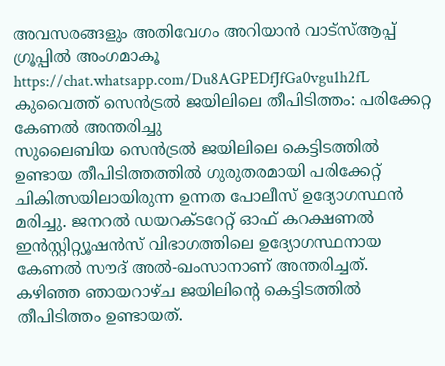അവസരങ്ങളും അതിവേഗം അറിയാൻ വാട്സ്ആപ്പ് ഗ്രൂപ്പിൽ അംഗമാകൂ https://chat.whatsapp.com/Du8AGPEDfJfGa0vgu1h2fL
കുവൈത്ത് സെൻട്രൽ ജയിലിലെ തീപിടിത്തം: പരിക്കേറ്റ കേണൽ അന്തരിച്ചു
സുലൈബിയ സെൻട്രൽ ജയിലിലെ കെട്ടിടത്തിൽ ഉണ്ടായ തീപിടിത്തത്തിൽ ഗുരുതരമായി പരിക്കേറ്റ് ചികിത്സയിലായിരുന്ന ഉന്നത പോലീസ് ഉദ്യോഗസ്ഥൻ മരിച്ചു. ജനറൽ ഡയറക്ടറേറ്റ് ഓഫ് കറക്ഷണൽ ഇൻസ്റ്റിറ്റ്യൂഷൻസ് വിഭാഗത്തിലെ ഉദ്യോഗസ്ഥനായ കേണൽ സൗദ് അൽ-ഖംസാനാണ് അന്തരിച്ചത്.
കഴിഞ്ഞ ഞായറാഴ്ച ജയിലിന്റെ കെട്ടിടത്തിൽ തീപിടിത്തം ഉണ്ടായത്.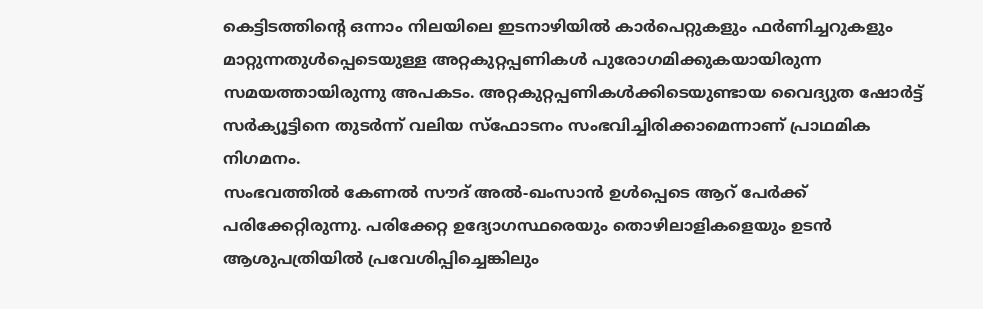കെട്ടിടത്തിന്റെ ഒന്നാം നിലയിലെ ഇടനാഴിയിൽ കാർപെറ്റുകളും ഫർണിച്ചറുകളും മാറ്റുന്നതുൾപ്പെടെയുള്ള അറ്റകുറ്റപ്പണികൾ പുരോഗമിക്കുകയായിരുന്ന സമയത്തായിരുന്നു അപകടം. അറ്റകുറ്റപ്പണികൾക്കിടെയുണ്ടായ വൈദ്യുത ഷോർട്ട് സർക്യൂട്ടിനെ തുടർന്ന് വലിയ സ്ഫോടനം സംഭവിച്ചിരിക്കാമെന്നാണ് പ്രാഥമിക നിഗമനം.
സംഭവത്തിൽ കേണൽ സൗദ് അൽ-ഖംസാൻ ഉൾപ്പെടെ ആറ് പേർക്ക് പരിക്കേറ്റിരുന്നു. പരിക്കേറ്റ ഉദ്യോഗസ്ഥരെയും തൊഴിലാളികളെയും ഉടൻ ആശുപത്രിയിൽ പ്രവേശിപ്പിച്ചെങ്കിലും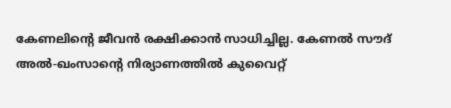കേണലിന്റെ ജീവൻ രക്ഷിക്കാൻ സാധിച്ചില്ല. കേണൽ സൗദ് അൽ-ഖംസാന്റെ നിര്യാണത്തിൽ കുവൈറ്റ്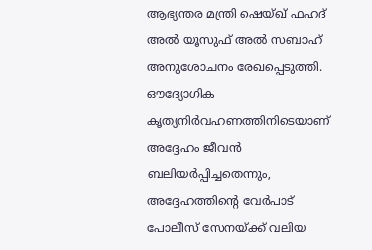ആഭ്യന്തര മന്ത്രി ഷെയ്ഖ് ഫഹദ് അൽ യൂസുഫ് അൽ സബാഹ് അനുശോചനം രേഖപ്പെടുത്തി. ഔദ്യോഗിക കൃത്യനിർവഹണത്തിനിടെയാണ് അദ്ദേഹം ജീവൻ ബലിയർപ്പിച്ചതെന്നും, അദ്ദേഹത്തിന്റെ വേർപാട് പോലീസ് സേനയ്ക്ക് വലിയ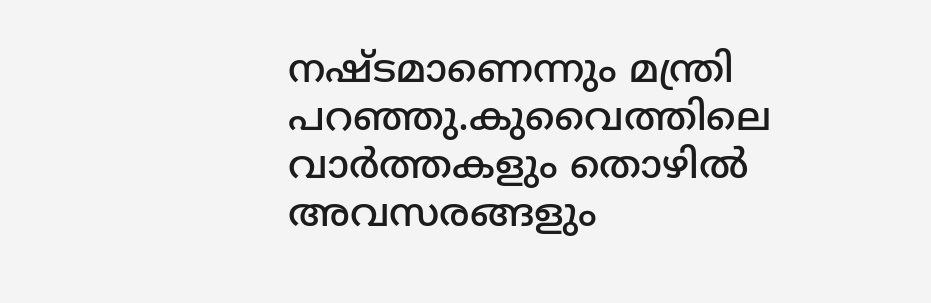നഷ്ടമാണെന്നും മന്ത്രി പറഞ്ഞു.കുവൈത്തിലെ വാർത്തകളും തൊഴിൽ അവസരങ്ങളും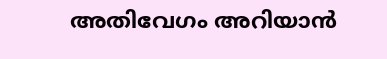അതിവേഗം അറിയാൻ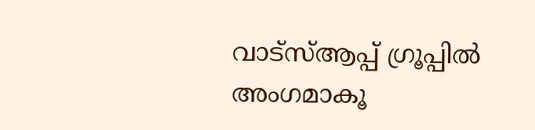വാട്സ്ആപ്പ് ഗ്രൂപ്പിൽ അംഗമാകൂ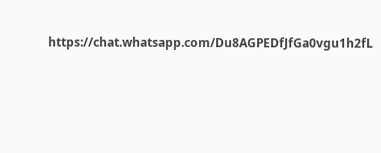https://chat.whatsapp.com/Du8AGPEDfJfGa0vgu1h2fL